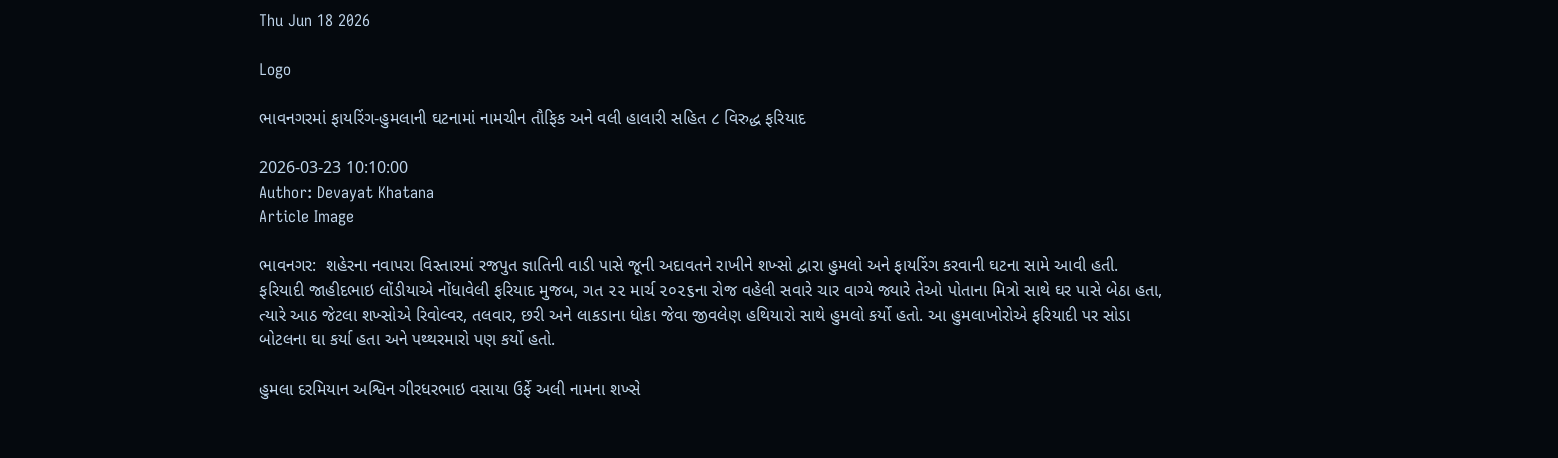Thu Jun 18 2026

Logo

ભાવનગરમાં ફાયરિંગ-હુમલાની ઘટનામાં નામચીન તૌફિક અને વલી હાલારી સહિત ૮ વિરુદ્ધ ફરિયાદ

2026-03-23 10:10:00
Author: Devayat Khatana
Article Image

ભાવનગર:  શહેરના નવાપરા વિસ્તારમાં રજપુત જ્ઞાતિની વાડી પાસે જૂની અદાવતને રાખીને શખ્સો દ્વારા હુમલો અને ફાયરિંગ કરવાની ઘટના સામે આવી હતી.  ફરિયાદી જાહીદભાઇ લોંડીયાએ નોંધાવેલી ફરિયાદ મુજબ, ગત ૨૨ માર્ચ ૨૦૨૬ના રોજ વહેલી સવારે ચાર વાગ્યે જ્યારે તેઓ પોતાના મિત્રો સાથે ઘર પાસે બેઠા હતા, ત્યારે આઠ જેટલા શખ્સોએ રિવોલ્વર, તલવાર, છરી અને લાકડાના ધોકા જેવા જીવલેણ હથિયારો સાથે હુમલો કર્યો હતો. આ હુમલાખોરોએ ફરિયાદી પર સોડા બોટલના ઘા કર્યા હતા અને પથ્થરમારો પણ કર્યો હતો.

હુમલા દરમિયાન અશ્વિન ગીરધરભાઇ વસાયા ઉર્ફે અલી નામના શખ્સે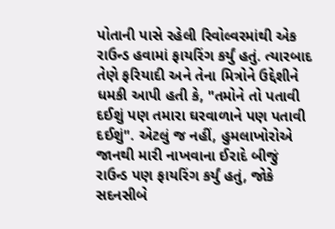પોતાની પાસે રહેલી રિવોલ્વરમાંથી એક રાઉન્ડ હવામાં ફાયરિંગ કર્યું હતું. ત્યારબાદ તેણે ફરિયાદી અને તેના મિત્રોને ઉદ્દેશીને ધમકી આપી હતી કે, "તમોને તો પતાવી દઈશું પણ તમારા ઘરવાળાને પણ પતાવી દઈશું". એટલું જ નહીં, હુમલાખોરોએ જાનથી મારી નાખવાના ઈરાદે બીજું રાઉન્ડ પણ ફાયરિંગ કર્યું હતું, જોકે સદનસીબે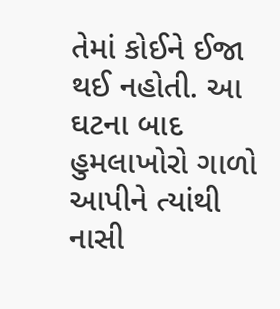તેમાં કોઈને ઈજા થઈ નહોતી. આ ઘટના બાદ હુમલાખોરો ગાળો આપીને ત્યાંથી નાસી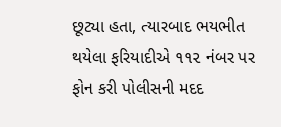છૂટ્યા હતા, ત્યારબાદ ભયભીત થયેલા ફરિયાદીએ ૧૧૨ નંબર પર ફોન કરી પોલીસની મદદ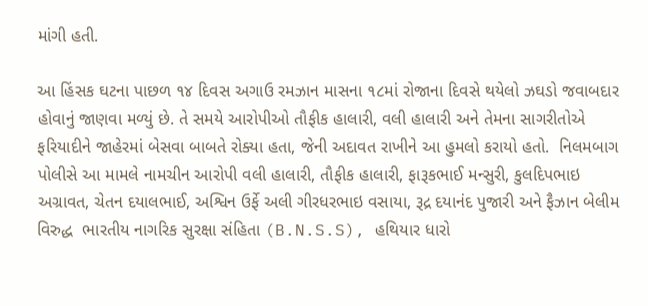માંગી હતી.

આ હિંસક ઘટના પાછળ ૧૪ દિવસ અગાઉ રમઝાન માસના ૧૮માં રોજાના દિવસે થયેલો ઝઘડો જવાબદાર હોવાનું જાણવા મળ્યું છે. તે સમયે આરોપીઓ તૌફીક હાલારી, વલી હાલારી અને તેમના સાગરીતોએ ફરિયાદીને જાહેરમાં બેસવા બાબતે રોક્યા હતા, જેની અદાવત રાખીને આ હુમલો કરાયો હતો.  નિલમબાગ પોલીસે આ મામલે નામચીન આરોપી વલી હાલારી, તૌફીક હાલારી, ફારૂકભાઈ મન્સુરી, કુલદિપભાઇ અગ્રાવત, ચેતન દયાલભાઈ, અશ્વિન ઉર્ફે અલી ગીરધરભાઇ વસાયા, રૂદ્ર દયાનંદ પુજારી અને ફૈઝાન બેલીમ વિરુદ્ધ  ભારતીય નાગરિક સુરક્ષા સંહિતા (B.N.S.S), હથિયાર ધારો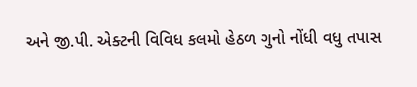અને જી.પી. એક્ટની વિવિધ કલમો હેઠળ ગુનો નોંધી વધુ તપાસ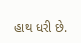હાથ ધરી છે.